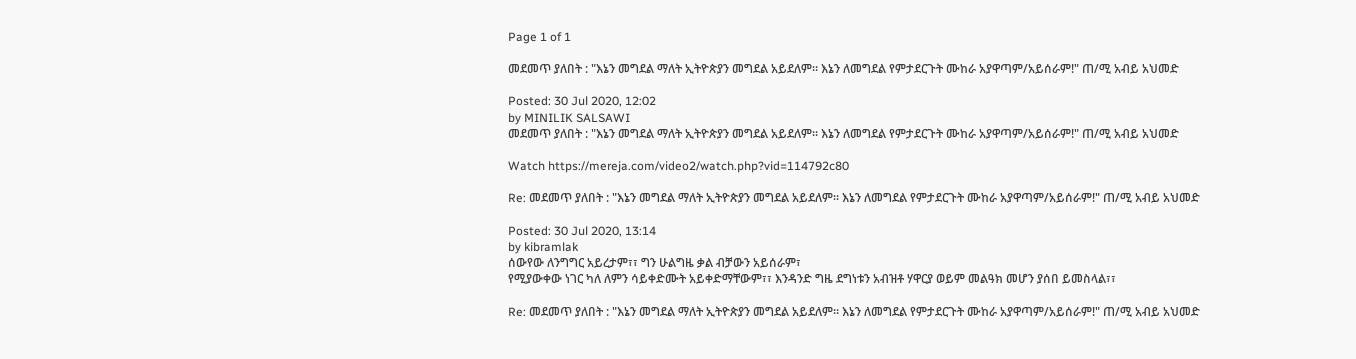Page 1 of 1

መደመጥ ያለበት : "እኔን መግደል ማለት ኢትዮጵያን መግደል አይደለም። እኔን ለመግደል የምታደርጉት ሙከራ አያዋጣም/አይሰራም!" ጠ/ሚ አብይ አህመድ

Posted: 30 Jul 2020, 12:02
by MINILIK SALSAWI
መደመጥ ያለበት : "እኔን መግደል ማለት ኢትዮጵያን መግደል አይደለም። እኔን ለመግደል የምታደርጉት ሙከራ አያዋጣም/አይሰራም!" ጠ/ሚ አብይ አህመድ

Watch https://mereja.com/video2/watch.php?vid=114792c80

Re: መደመጥ ያለበት : "እኔን መግደል ማለት ኢትዮጵያን መግደል አይደለም። እኔን ለመግደል የምታደርጉት ሙከራ አያዋጣም/አይሰራም!" ጠ/ሚ አብይ አህመድ

Posted: 30 Jul 2020, 13:14
by kibramlak
ሰውየው ለንግግር አይረታም፣፣ ግን ሁልግዜ ቃል ብቻውን አይሰራም፣
የሚያውቀው ነገር ካለ ለምን ሳይቀድሙት አይቀድማቸውም፣፣ እንዳንድ ግዜ ደግነቱን አብዝቶ ሃዋርያ ወይም መልዓክ መሆን ያሰበ ይመስላል፣፣

Re: መደመጥ ያለበት : "እኔን መግደል ማለት ኢትዮጵያን መግደል አይደለም። እኔን ለመግደል የምታደርጉት ሙከራ አያዋጣም/አይሰራም!" ጠ/ሚ አብይ አህመድ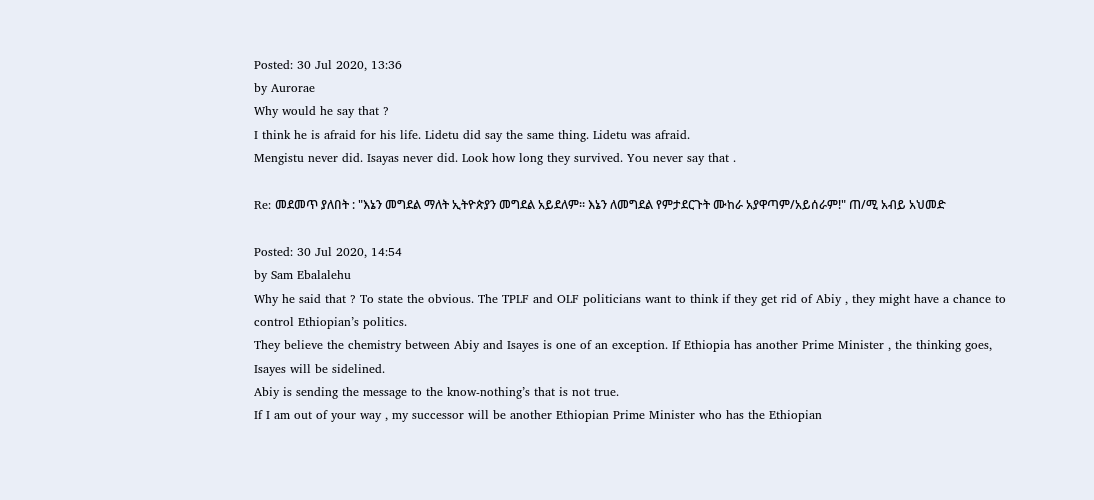Posted: 30 Jul 2020, 13:36
by Aurorae
Why would he say that ?
I think he is afraid for his life. Lidetu did say the same thing. Lidetu was afraid.
Mengistu never did. Isayas never did. Look how long they survived. You never say that .

Re: መደመጥ ያለበት : "እኔን መግደል ማለት ኢትዮጵያን መግደል አይደለም። እኔን ለመግደል የምታደርጉት ሙከራ አያዋጣም/አይሰራም!" ጠ/ሚ አብይ አህመድ

Posted: 30 Jul 2020, 14:54
by Sam Ebalalehu
Why he said that ? To state the obvious. The TPLF and OLF politicians want to think if they get rid of Abiy , they might have a chance to control Ethiopian’s politics.
They believe the chemistry between Abiy and Isayes is one of an exception. If Ethiopia has another Prime Minister , the thinking goes, Isayes will be sidelined.
Abiy is sending the message to the know-nothing’s that is not true.
If I am out of your way , my successor will be another Ethiopian Prime Minister who has the Ethiopian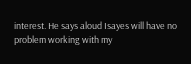interest. He says aloud Isayes will have no problem working with my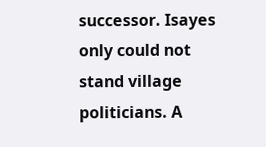successor. Isayes only could not stand village politicians. A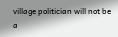village politician will not be a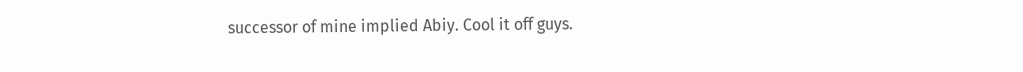successor of mine implied Abiy. Cool it off guys.